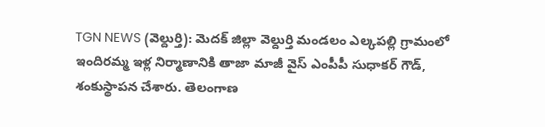TGN NEWS (వెల్దుర్తి): మెదక్ జిల్లా వెల్దుర్తి మండలం ఎల్కపల్లి గ్రామంలో ఇందిరమ్మ ఇళ్ల నిర్మాణానికి తాజా మాజీ వైస్ ఎంపీపీ సుధాకర్ గౌడ్, శంకుస్థాపన చేశారు. తెలంగాణ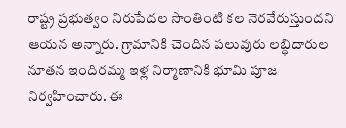రాష్ట్ర ప్రభుత్వం నిరుపేదల సొంతింటి కల నెరవేరుస్తుందని ఆయన అన్నారు. గ్రామానికి చెందిన పలువురు లబ్ధిదారుల నూతన ఇందిరమ్మ ఇళ్ల నిర్మాణానికి భూమి పూజ నిర్వహించారు. ఈ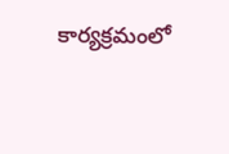కార్యక్రమంలో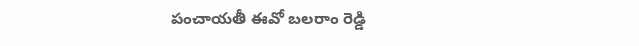పంచాయతీ ఈవో బలరాం రెడ్డి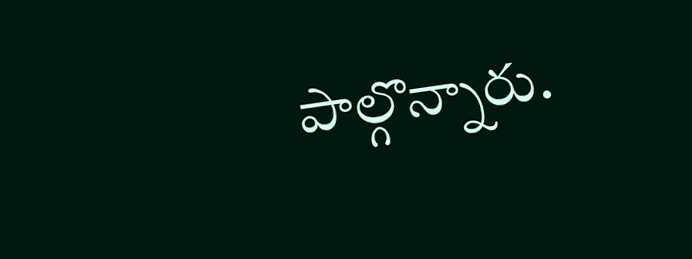పాల్గొన్నారు.